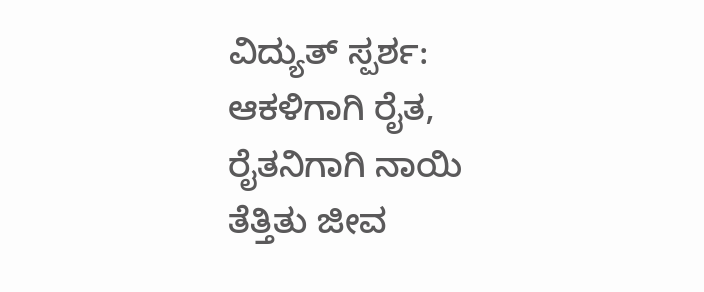ವಿದ್ಯುತ್ ಸ್ಪರ್ಶ: ಆಕಳಿಗಾಗಿ ರೈತ, ರೈತನಿಗಾಗಿ ನಾಯಿ ತೆತ್ತಿತು ಜೀವ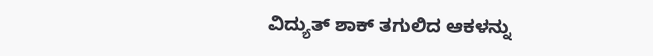ವಿದ್ಯುತ್ ಶಾಕ್ ತಗುಲಿದ ಆಕಳನ್ನು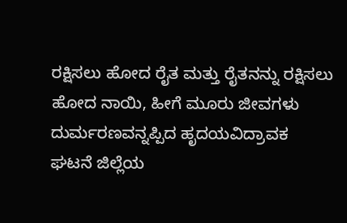ರಕ್ಷಿಸಲು ಹೋದ ರೈತ ಮತ್ತು ರೈತನನ್ನು ರಕ್ಷಿಸಲು ಹೋದ ನಾಯಿ, ಹೀಗೆ ಮೂರು ಜೀವಗಳು ದುರ್ಮರಣವನ್ನಪ್ಪಿದ ಹೃದಯವಿದ್ರಾವಕ ಘಟನೆ ಜಿಲ್ಲೆಯ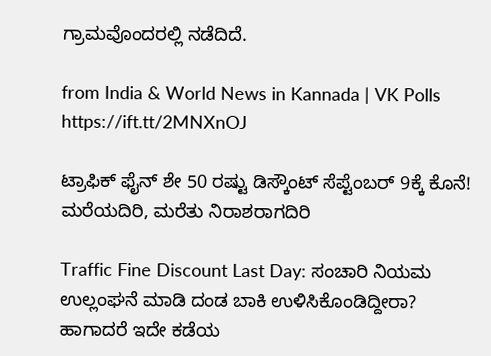ಗ್ರಾಮವೊಂದರಲ್ಲಿ ನಡೆದಿದೆ.

from India & World News in Kannada | VK Polls https://ift.tt/2MNXnOJ

ಟ್ರಾಫಿಕ್‌ ಫೈನ್‌ ಶೇ 50 ರಷ್ಟು ಡಿಸ್ಕೌಂಟ್‌ ಸೆಪ್ಟೆಂಬರ್‌ 9ಕ್ಕೆ ಕೊನೆ! ಮರೆಯದಿರಿ, ಮರೆತು ನಿರಾಶರಾಗದಿರಿ

Traffic Fine Discount Last Day: ಸಂಚಾರಿ ನಿಯಮ ಉಲ್ಲಂಘನೆ ಮಾಡಿ ದಂಡ ಬಾಕಿ ಉಳಿಸಿಕೊಂಡಿದ್ದೀರಾ? ಹಾಗಾದರೆ ಇದೇ ಕಡೆಯ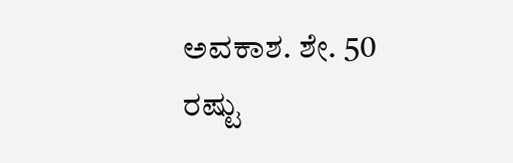ಅವಕಾಶ. ಶೇ. 50 ರಷ್ಟು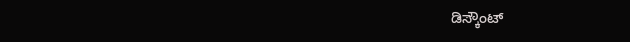ಡಿಸ್ಕೌಂಟ್‌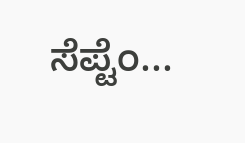ಸೆಪ್ಟೆಂ...